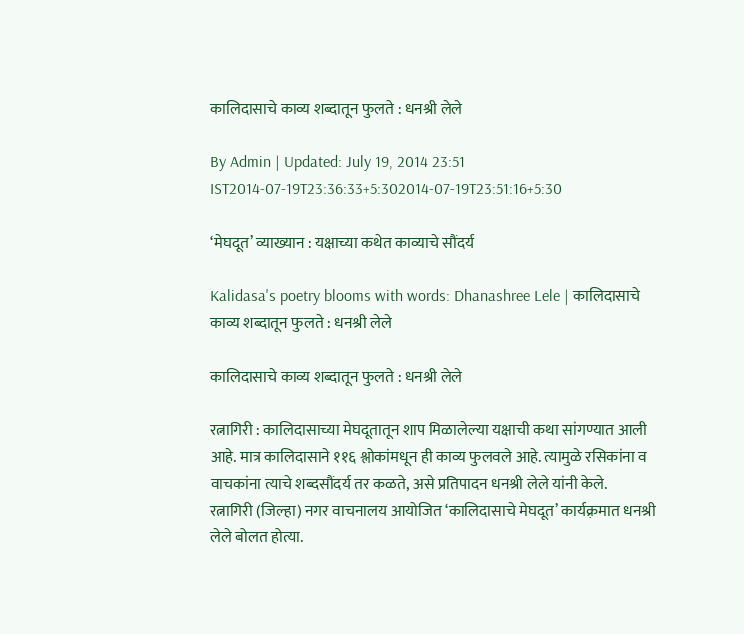कालिदासाचे काव्य शब्दातून फुलते : धनश्री लेले

By Admin | Updated: July 19, 2014 23:51 IST2014-07-19T23:36:33+5:302014-07-19T23:51:16+5:30

‘मेघदूत’ व्याख्यान : यक्षाच्या कथेत काव्याचे सौंदर्य

Kalidasa's poetry blooms with words: Dhanashree Lele | कालिदासाचे काव्य शब्दातून फुलते : धनश्री लेले

कालिदासाचे काव्य शब्दातून फुलते : धनश्री लेले

रत्नागिरी : कालिदासाच्या मेघदूतातून शाप मिळालेल्या यक्षाची कथा सांगण्यात आली आहे. मात्र कालिदासाने ११६ श्लोकांमधून ही काव्य फुलवले आहे. त्यामुळे रसिकांना व वाचकांना त्याचे शब्दसौंदर्य तर कळते, असे प्रतिपादन धनश्री लेले यांनी केले.
रत्नागिरी (जिल्हा) नगर वाचनालय आयोजित ‘कालिदासाचे मेघदूत’ कार्यक़्रमात धनश्री लेले बोलत होत्या.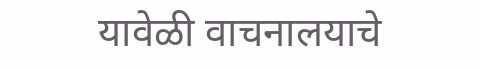यावेळी वाचनालयाचे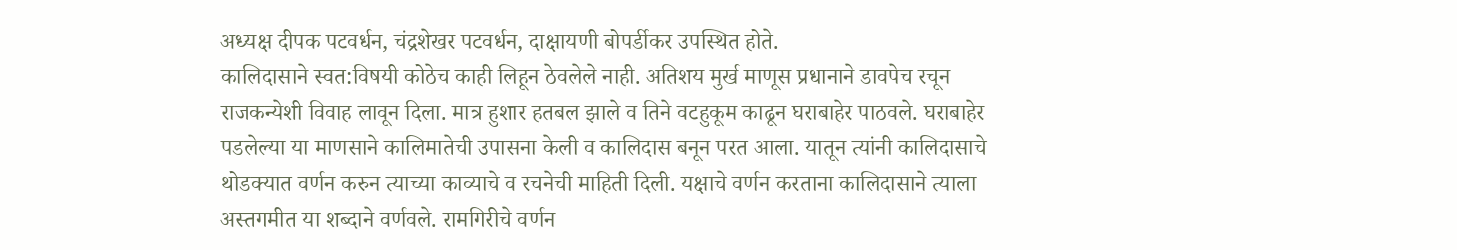अध्यक्ष दीपक पटवर्धन, चंद्रशेखर पटवर्धन, दाक्षायणी बोपर्डीकर उपस्थित होते.
कालिदासाने स्वत:विषयी कोठेच काही लिहून ठेवलेले नाही. अतिशय मुर्ख माणूस प्रधानाने डावपेच रचून राजकन्येशी विवाह लावून दिला. मात्र हुशार हतबल झाले व तिने वटहुकूम काढून घराबाहेर पाठवले. घराबाहेर पडलेल्या या माणसाने कालिमातेची उपासना केली व कालिदास बनून परत आला. यातून त्यांनी कालिदासाचे थोडक्यात वर्णन करुन त्याच्या काव्याचे व रचनेची माहिती दिली. यक्षाचे वर्णन करताना कालिदासाने त्याला अस्तगमीत या शब्दाने वर्णवले. रामगिरीचे वर्णन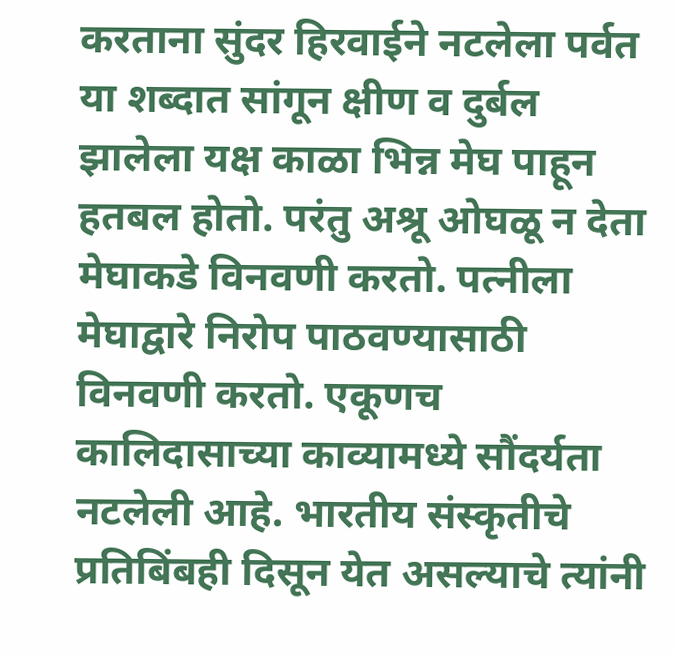करताना सुंदर हिरवाईने नटलेला पर्वत या शब्दात सांगून क्षीण व दुर्बल झालेला यक्ष काळा भिन्न मेघ पाहून हतबल होतो. परंतु अश्रू ओघळू न देता मेघाकडे विनवणी करतो. पत्नीला मेघाद्वारे निरोप पाठवण्यासाठी विनवणी करतो. एकूणच कालिदासाच्या काव्यामध्ये सौंदर्यता नटलेली आहे. भारतीय संस्कृतीचे प्रतिबिंबही दिसून येत असल्याचे त्यांनी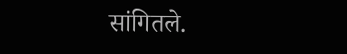सांगितले.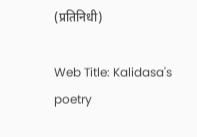(प्रतिनिधी)

Web Title: Kalidasa's poetry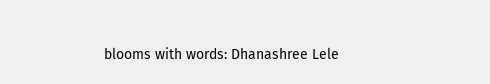blooms with words: Dhanashree Lele